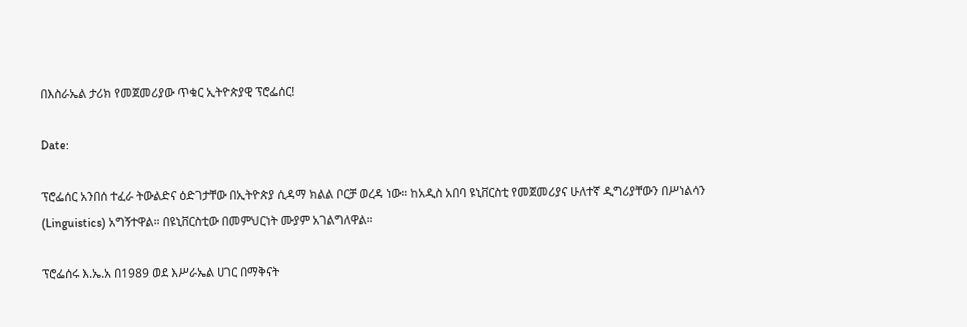በእስራኤል ታሪክ የመጀመሪያው ጥቁር ኢትዮጵያዊ ፕሮፌሰር!

Date:

ፕሮፌሰር አንበሰ ተፈራ ትውልድና ዕድገታቸው በኢትዮጵያ ሲዳማ ክልል ቦርቻ ወረዳ ነው። ከአዲስ አበባ ዩኒቨርስቲ የመጀመሪያና ሁለተኛ ዲግሪያቸውን በሥነልሳን (Linguistics) አግኝተዋል። በዩኒቨርስቲው በመምህርነት ሙያም አገልግለዋል።

ፕሮፌሰሩ እ.ኤ.አ በ1989 ወደ እሥራኤል ሀገር በማቅናት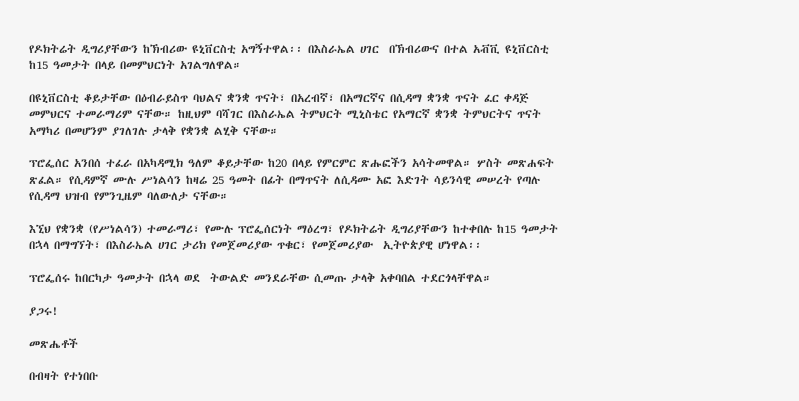የዶክትሬት ዲግሪያቸውን ከኽብሪው ዩኒቨርስቲ አግኝተዋል፡፡ በእስራኤል ሀገር  በኽብሪውና በተል አቭቪ ዩኒቨርስቲ ከ15 ዓመታት በላይ በመምህርነት አገልግለዋል።

በዩኒቨርስቲ ቆይታቸው በዕብራይስጥ ባህልና ቋንቋ ጥናት፣ በአረብኛ፣ በአማርኛና በሲዳማ ቋንቋ ጥናት ፈር ቀዳጅ መምህርና ተመራማሪም ናቸው። ከዚህም ባሻገር በእስራኤል ትምህርት ሚኒስቴር የአማርኛ ቋንቋ ትምህርትና ጥናት አማካሪ በመሆንም ያገለገሉ ታላቅ የቋንቋ ልሂቅ ናቸው።

ፕሮፌሰር አንበሰ ተፈራ በአካዳሚክ ዓለም ቆይታቸው ከ20 በላይ የምርምር ጽሑፎችን አሳትመዋል። ሦስት መጽሐፍት ጽፈል። የሲዳምኛ ሙሉ ሥነልሳን ከዛሬ 25 ዓመት በፊት በማጥናት ለሲዳሙ አፎ እድገት ሳይንሳዊ መሠረት የጣሉ የሲዳማ ህዝብ የምንጊዜም ባለውለታ ናቸው።

እኚህ የቋንቋ (የሥነልሳን) ተመራማሪ፣ የሙሉ ፕሮፌሰርነት ማዕረግ፣ የዶክትሬት ዲግሪያቸውን ከተቀበሉ ከ15 ዓመታት በኋላ በማግኘት፣ በእስራኤል ሀገር ታሪክ የመጀመሪያው ጥቁር፣ የመጀመሪያው  ኢትዮጵያዊ ሆነዋል፡፡

ፕሮፌሰሩ ከበርካታ ዓመታት በኋላ ወደ  ትውልድ መንደራቸው ሲመጡ ታላቅ አቀባበል ተደርጎላቸዋል።

ያጋሩ!

መጽሔቶች

በብዛት የተነበቡ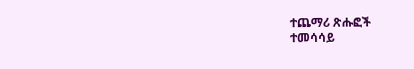ተጨማሪ ጽሑፎች
ተመሳሳይ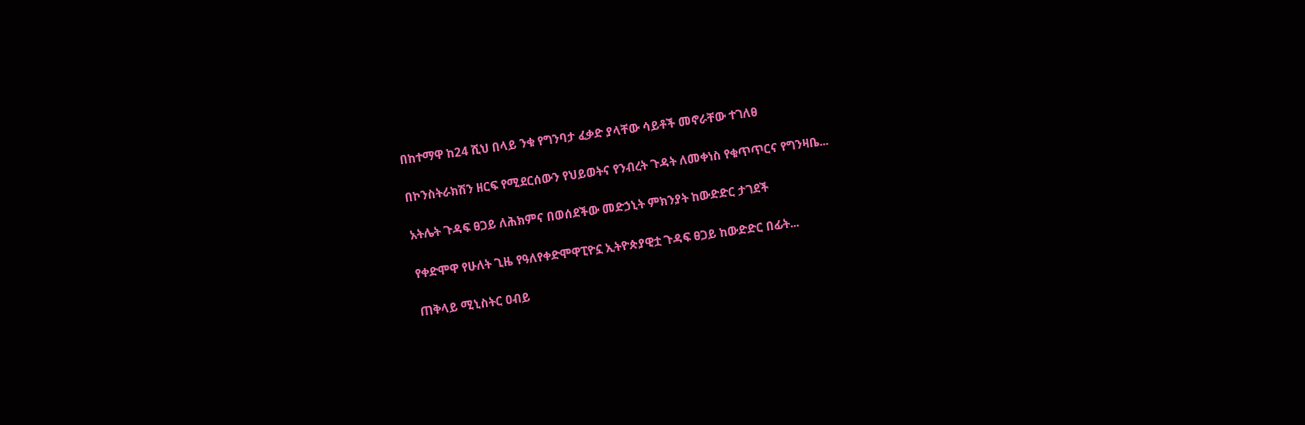በከተማዋ ከ24 ሺህ በላይ ንቁ የግንባታ ፈቃድ ያላቸው ሳይቶች መኖራቸው ተገለፀ

በኮንስትራክሽን ዘርፍ የሚደርሰውን የህይወትና የንብረት ጉዳት ለመቀነስ የቁጥጥርና የግንዛቤ...

አትሌት ጉዳፍ ፀጋይ ለሕክምና በወሰደችው መድኃኒት ምክንያት ከውድድር ታገደች

የቀድሞዋ የሁለት ጊዜ የዓለየቀድሞዋፒዮኗ ኢትዮጵያዊቷ ጉዳፍ ፀጋይ ከውድድር በፊት...

ጠቅላይ ሚኒስትር ዐብይ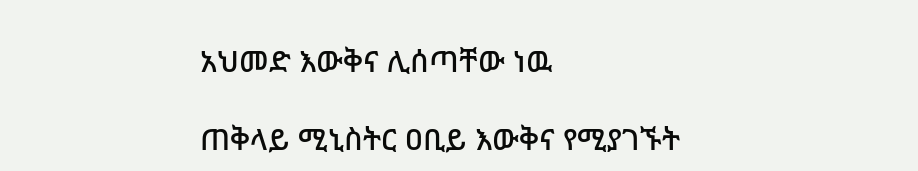አህመድ እውቅና ሊሰጣቸው ነዉ

ጠቅላይ ሚኒስትር ዐቢይ እውቅና የሚያገኙት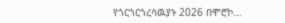የጎርጎርጎረሳዉያኑ 2026 በሞሮኮ...